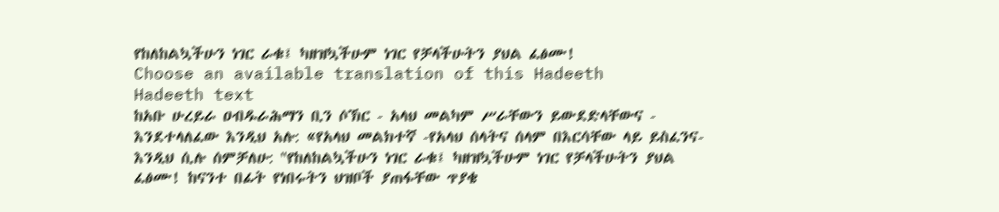የከለከልኳችሁን ነገር ራቁ፤ ካዘዝኳችሁም ነገር የቻላችሁትን ያህል ፈፅሙ!
Choose an available translation of this Hadeeth
Hadeeth text
ከአቡ ሁረይራ ዐብዱራሕማን ቢን ሶኽር - አላህ መልካም ሥራቸውን ይውደድላቸውና - እንደተላለፈው እንዲህ አሉ: «የአላህ መልክተኛ -የአላህ ሰላትና ሰላም በእርሳቸው ላይ ይስፈንና- እንዲህ ሲሉ ሰምቻለሁ: "የከለከልኳችሁን ነገር ራቁ፤ ካዘዝኳችሁም ነገር የቻላችሁትን ያህል ፈፅሙ! ከናንተ በፊት የነበሩትን ህዝቦች ያጠፋቸው ጥያቄ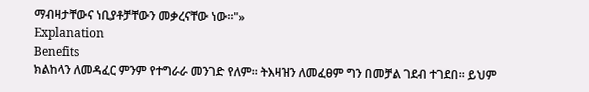ማብዛታቸውና ነቢያቶቻቸውን መቃረናቸው ነው።"»
Explanation
Benefits
ክልከላን ለመዳፈር ምንም የተግራራ መንገድ የለም። ትእዛዝን ለመፈፀም ግን በመቻል ገደብ ተገደበ። ይህም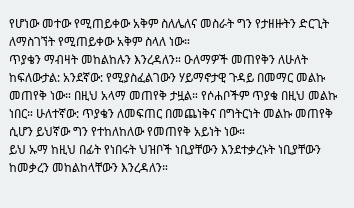የሆነው መተው የሚጠይቀው አቅም ስለሌለና መስራት ግን የታዘዙትን ድርጊት ለማስገኘት የሚጠይቀው አቅም ስላለ ነው።
ጥያቄን ማብዛት መከልከሉን እንረዳለን። ዑለማዎች መጠየቅን ለሁለት ከፍለውታል: አንደኛው: የሚያስፈልገውን ሃይማኖታዊ ጉዳይ በመማር መልኩ መጠየቅ ነው። በዚህ አላማ መጠየቅ ታዟል። የሶሐቦችም ጥያቄ በዚህ መልኩ ነበር። ሁለተኛው: ጥያቄን ለመፍጠር በመጨነቅና በግትርነት መልኩ መጠየቅ ሲሆን ይህኛው ግን የተከለከለው የመጠየቅ አይነት ነው።
ይህ ኡማ ከዚህ በፊት የነበሩት ህዝቦች ነቢያቸውን እንደተቃረኑት ነቢያቸውን ከመቃረን መከልከላቸውን እንረዳለን።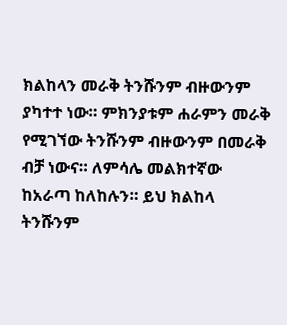ክልከላን መራቅ ትንሹንም ብዙውንም ያካተተ ነው። ምክንያቱም ሐራምን መራቅ የሚገኘው ትንሹንም ብዙውንም በመራቅ ብቻ ነውና። ለምሳሌ መልክተኛው ከአራጣ ከለከሉን። ይህ ክልከላ ትንሹንም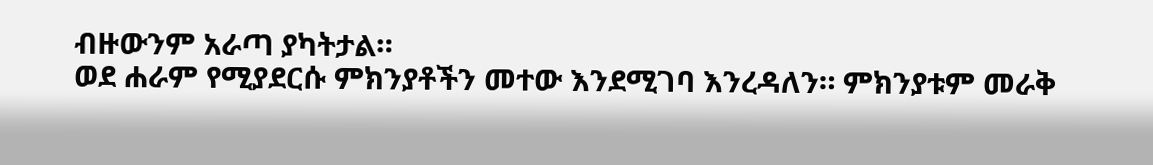ብዙውንም አራጣ ያካትታል።
ወደ ሐራም የሚያደርሱ ምክንያቶችን መተው እንደሚገባ እንረዳለን። ምክንያቱም መራቅ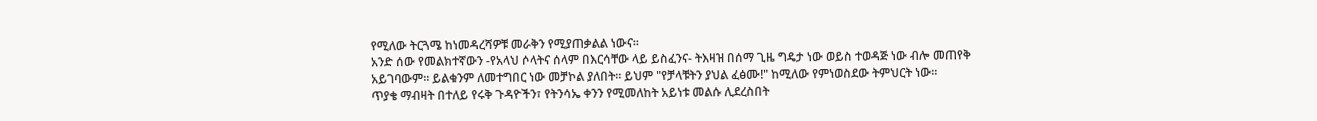የሚለው ትርጓሜ ከነመዳረሻዎቹ መራቅን የሚያጠቃልል ነውና።
አንድ ሰው የመልክተኛውን -የአላህ ሶላትና ሰላም በእርሳቸው ላይ ይስፈንና- ትእዛዝ በሰማ ጊዜ ግዴታ ነው ወይስ ተወዳጅ ነው ብሎ መጠየቅ አይገባውም። ይልቁንም ለመተግበር ነው መቻኮል ያለበት። ይህም "የቻላቹትን ያህል ፈፅሙ!" ከሚለው የምነወስደው ትምህርት ነው።
ጥያቄ ማብዛት በተለይ የሩቅ ጉዳዮችን፣ የትንሳኤ ቀንን የሚመለከት አይነቱ መልሱ ሊደረስበት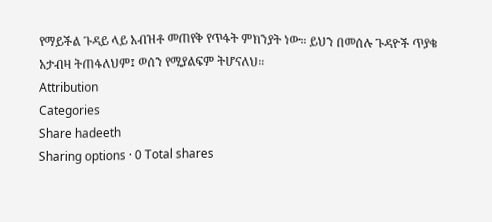የማይችል ጉዳይ ላይ አብዝቶ መጠየቅ የጥፋት ምክንያት ነው። ይህን በመሰሉ ጉዳዮች ጥያቄ አታብዛ ትጠፋለህም፤ ወሰን የሚያልፍም ትሆናለህ።
Attribution
Categories
Share hadeeth
Sharing options · 0 Total shares